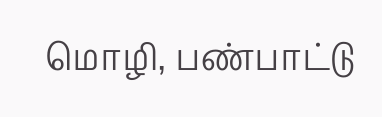மொழி, பண்பாட்டு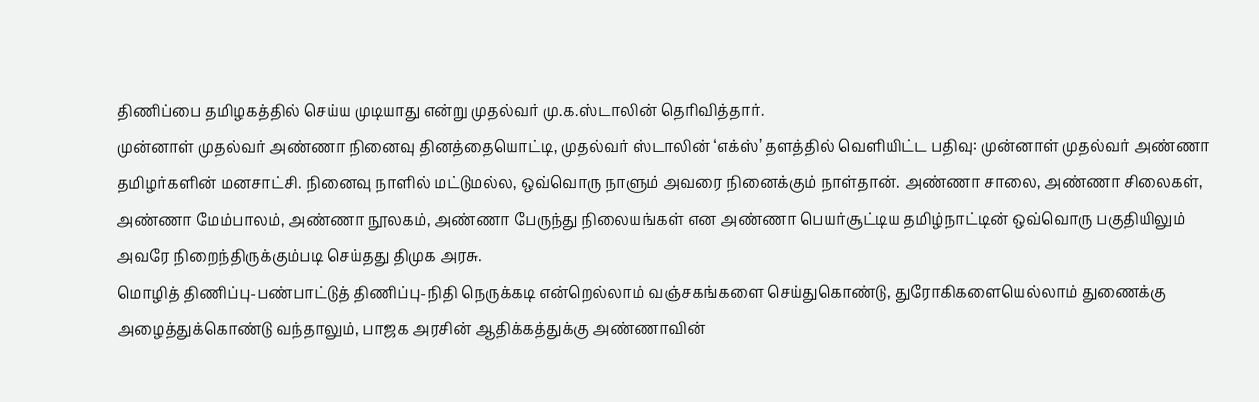திணிப்பை தமிழகத்தில் செய்ய முடியாது என்று முதல்வர் மு.க.ஸ்டாலின் தெரிவித்தார்.
முன்னாள் முதல்வர் அண்ணா நினைவு தினத்தையொட்டி, முதல்வர் ஸ்டாலின் ‘எக்ஸ்’ தளத்தில் வெளியிட்ட பதிவு: முன்னாள் முதல்வர் அண்ணா தமிழர்களின் மனசாட்சி. நினைவு நாளில் மட்டுமல்ல, ஒவ்வொரு நாளும் அவரை நினைக்கும் நாள்தான். அண்ணா சாலை, அண்ணா சிலைகள், அண்ணா மேம்பாலம், அண்ணா நூலகம், அண்ணா பேருந்து நிலையங்கள் என அண்ணா பெயர்சூட்டிய தமிழ்நாட்டின் ஒவ்வொரு பகுதியிலும் அவரே நிறைந்திருக்கும்படி செய்தது திமுக அரசு.
மொழித் திணிப்பு-பண்பாட்டுத் திணிப்பு-நிதி நெருக்கடி என்றெல்லாம் வஞ்சகங்களை செய்துகொண்டு, துரோகிகளையெல்லாம் துணைக்கு அழைத்துக்கொண்டு வந்தாலும், பாஜக அரசின் ஆதிக்கத்துக்கு அண்ணாவின்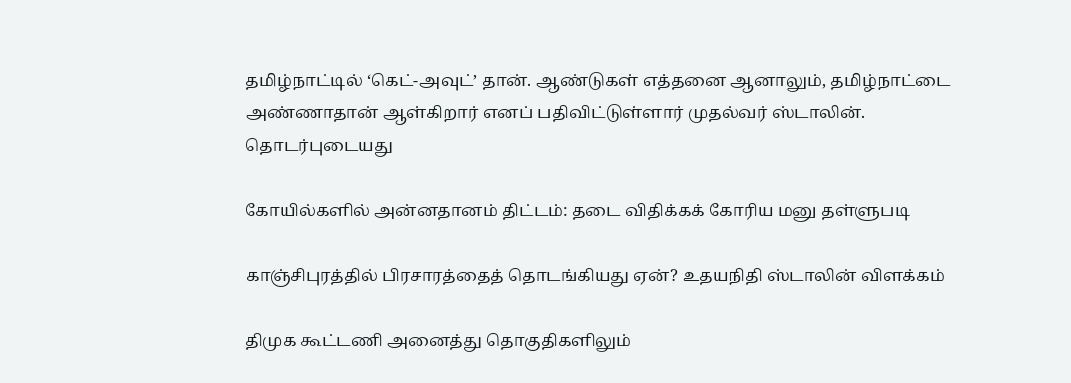தமிழ்நாட்டில் ‘கெட்-அவுட்’ தான். ஆண்டுகள் எத்தனை ஆனாலும், தமிழ்நாட்டை அண்ணாதான் ஆள்கிறார் எனப் பதிவிட்டுள்ளார் முதல்வர் ஸ்டாலின்.
தொடர்புடையது

கோயில்களில் அன்னதானம் திட்டம்: தடை விதிக்கக் கோரிய மனு தள்ளுபடி

காஞ்சிபுரத்தில் பிரசாரத்தைத் தொடங்கியது ஏன்? உதயநிதி ஸ்டாலின் விளக்கம்

திமுக கூட்டணி அனைத்து தொகுதிகளிலும்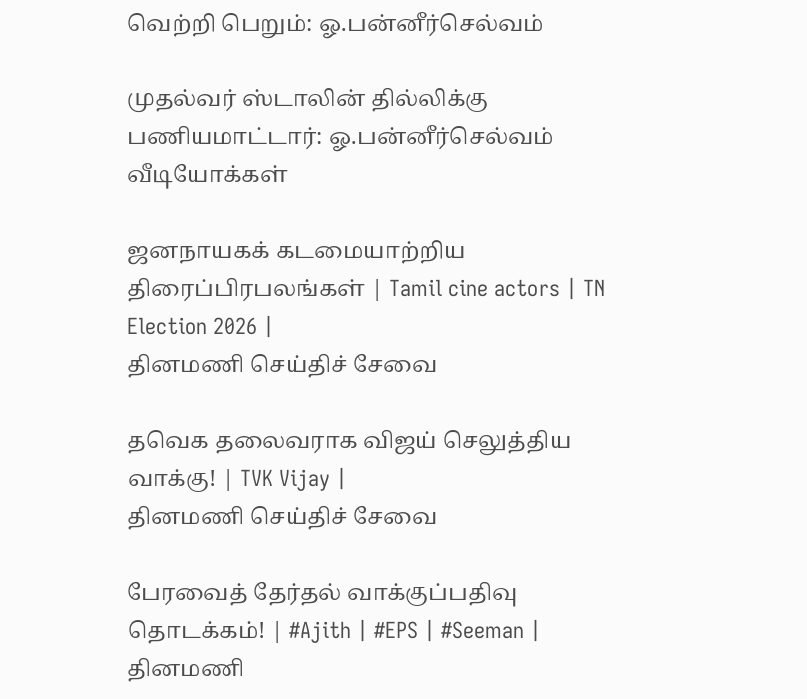வெற்றி பெறும்: ஓ.பன்னீர்செல்வம்

முதல்வர் ஸ்டாலின் தில்லிக்கு பணியமாட்டார்: ஓ.பன்னீர்செல்வம்
வீடியோக்கள்

ஜனநாயகக் கடமையாற்றிய திரைப்பிரபலங்கள் | Tamil cine actors | TN Election 2026 |
தினமணி செய்திச் சேவை

தவெக தலைவராக விஜய் செலுத்திய வாக்கு! | TVK Vijay |
தினமணி செய்திச் சேவை

பேரவைத் தேர்தல் வாக்குப்பதிவு தொடக்கம்! | #Ajith | #EPS | #Seeman |
தினமணி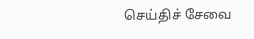செய்திச் சேவை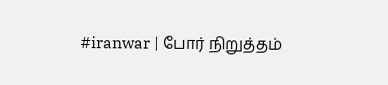#iranwar | போர் நிறுத்தம்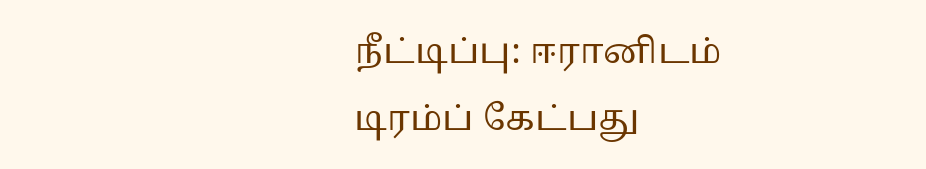நீட்டிப்பு: ஈரானிடம் டிரம்ப் கேட்பது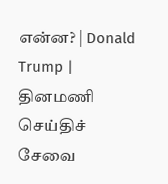என்ன? | Donald Trump |
தினமணி செய்திச் சேவை